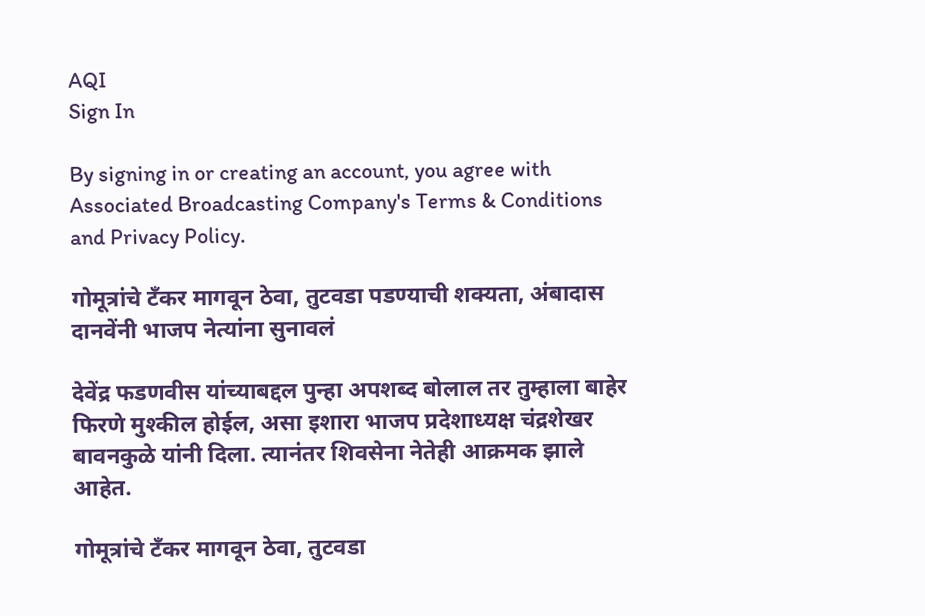AQI
Sign In

By signing in or creating an account, you agree with Associated Broadcasting Company's Terms & Conditions and Privacy Policy.

गोमूत्रांचे टँकर मागवून ठेवा, तुटवडा पडण्याची शक्यता, अंबादास दानवेंनी भाजप नेत्यांना सुनावलं

देवेंद्र फडणवीस यांच्याबद्दल पुन्हा अपशब्द बोलाल तर तुम्हाला बाहेर फिरणे मुश्कील होईल, असा इशारा भाजप प्रदेशाध्यक्ष चंद्रशेखर बावनकुळे यांनी दिला. त्यानंतर शिवसेना नेतेही आक्रमक झाले आहेत.

गोमूत्रांचे टँकर मागवून ठेवा, तुटवडा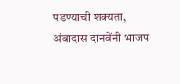पडण्याची शक्यता, अंबादास दानवेंनी भाजप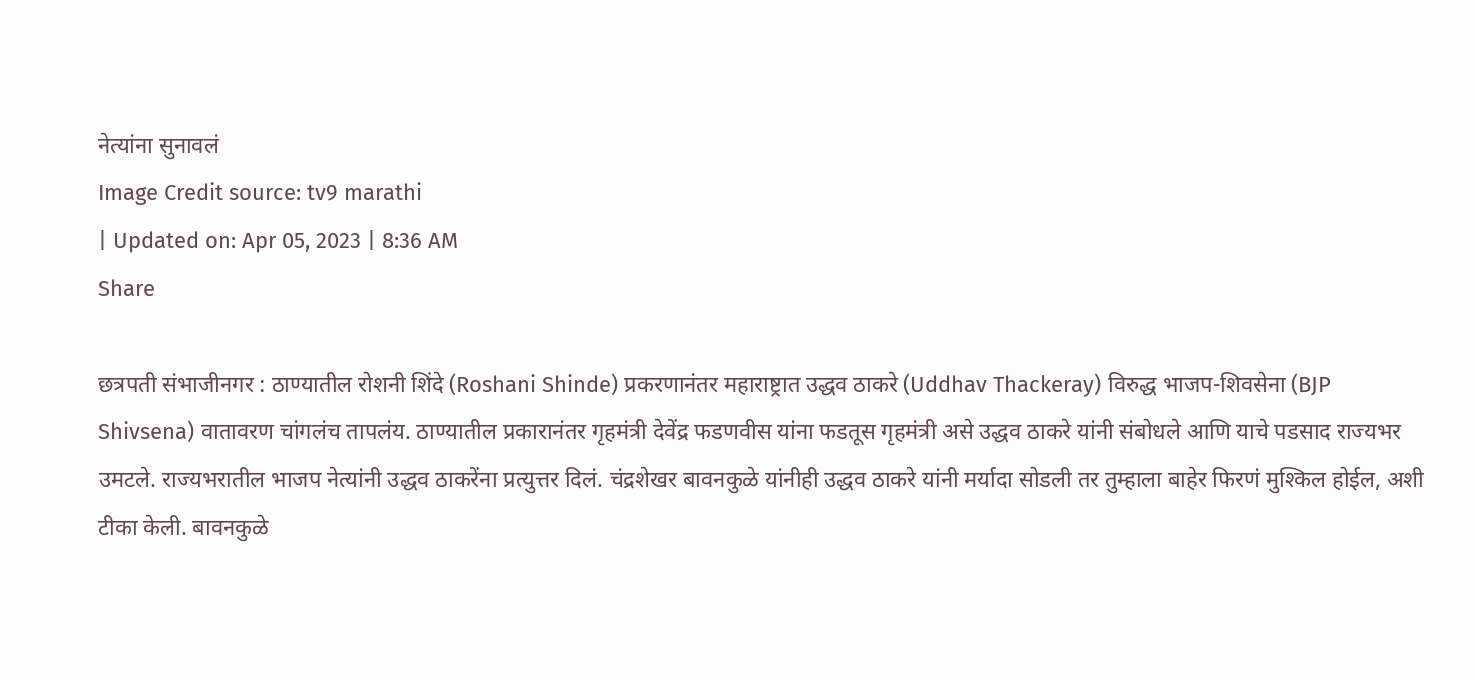नेत्यांना सुनावलं
Image Credit source: tv9 marathi
| Updated on: Apr 05, 2023 | 8:36 AM
Share

छत्रपती संभाजीनगर : ठाण्यातील रोशनी शिंदे (Roshani Shinde) प्रकरणानंतर महाराष्ट्रात उद्धव ठाकरे (Uddhav Thackeray) विरुद्ध भाजप-शिवसेना (BJP Shivsena) वातावरण चांगलंच तापलंय. ठाण्यातील प्रकारानंतर गृहमंत्री देवेंद्र फडणवीस यांना फडतूस गृहमंत्री असे उद्धव ठाकरे यांनी संबोधले आणि याचे पडसाद राज्यभर उमटले. राज्यभरातील भाजप नेत्यांनी उद्धव ठाकरेंना प्रत्युत्तर दिलं. चंद्रशेखर बावनकुळे यांनीही उद्धव ठाकरे यांनी मर्यादा सोडली तर तुम्हाला बाहेर फिरणं मुश्किल होईल, अशी टीका केली. बावनकुळे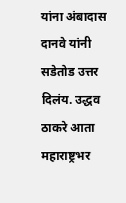यांना अंबादास दानवे यांनी सडेतोड उत्तर दिलंय. उद्धव ठाकरे आता महाराष्ट्रभर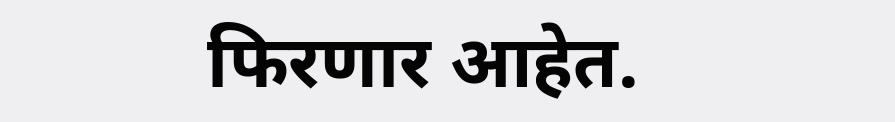फिरणार आहेत.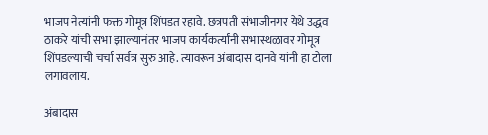भाजप नेत्यांनी फक्त गोमूत्र शिंपडत रहावे. छत्रपती संभाजीनगर येथे उद्धव ठाकरे यांची सभा झाल्यानंतर भाजप कार्यकर्त्यांनी सभास्थळावर गोमूत्र शिंपडल्याची चर्चा सर्वत्र सुरु आहे. त्यावरून अंबादास दानवे यांनी हा टोला लगावलाय.

अंबादास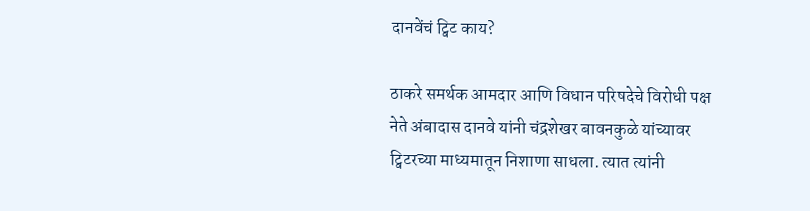दानवेंचं ट्विट काय?

ठाकरे समर्थक आमदार आणि विधान परिषदेचे विरोधी पक्ष नेते अंबादास दानवे यांनी चंद्रशेखर बावनकुळे यांच्यावर ट्विटरच्या माध्यमातून निशाणा साधला. त्यात त्यांनी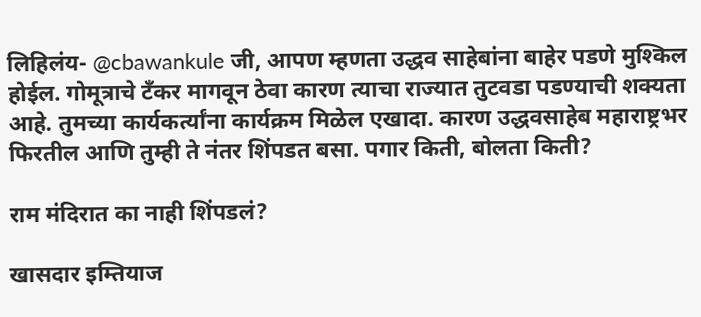लिहिलंय- @cbawankule जी, आपण म्हणता उद्धव साहेबांना बाहेर पडणे मुश्किल होईल. गोमूत्राचे टँकर मागवून ठेवा कारण त्याचा राज्यात तुटवडा पडण्याची शक्यता आहे. तुमच्या कार्यकर्त्यांना कार्यक्रम मिळेल एखादा. कारण उद्धवसाहेब महाराष्ट्रभर फिरतील आणि तुम्ही ते नंतर शिंपडत बसा. पगार किती, बोलता किती?

राम मंदिरात का नाही शिंपडलं?

खासदार इम्तियाज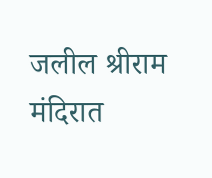जलील श्रीराम मंदिरात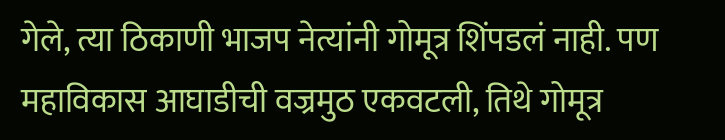गेले, त्या ठिकाणी भाजप नेत्यांनी गोमूत्र शिंपडलं नाही. पण महाविकास आघाडीची वज्रमुठ एकवटली, तिथे गोमूत्र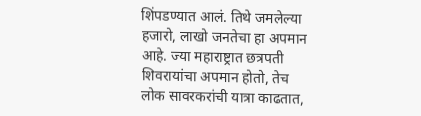शिंपडण्यात आलं. तिथे जमलेल्या हजारो, लाखो जनतेचा हा अपमान आहे. ज्या महाराष्ट्रात छत्रपती शिवरायांचा अपमान होतो, तेच लोक सावरकरांची यात्रा काढतात,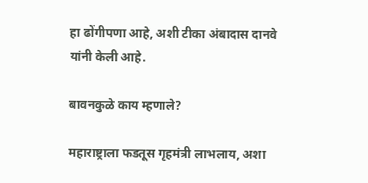हा ढोंगीपणा आहे, अशी टीका अंबादास दानवे यांनी केली आहे.

बावनकुळे काय म्हणाले?

महाराष्ट्राला फडतूस गृहमंत्री लाभलाय, अशा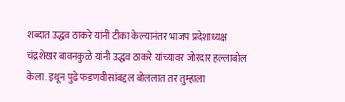शब्दात उद्धव ठाकरे यांनी टीका केल्यानंतर भाजप प्रदेशाध्यक्ष चंद्रशेखर बावनकुळे यांनी उद्धव ठाकरे यांच्यावर जोरदार हल्लाबोल केला. इथून पुढे फडणवीसांबद्दल बोललात तर तुम्हाला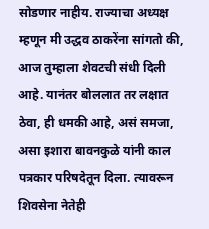सोडणार नाहीय. राज्याचा अध्यक्ष म्हणून मी उद्धव ठाकरेंना सांगतो की, आज तुम्हाला शेवटची संधी दिली आहे. यानंतर बोललात तर लक्षात ठेवा, ही धमकी आहे, असं समजा, असा इशारा बावनकुळे यांनी काल पत्रकार परिषदेतून दिला. त्यावरून शिवसेना नेतेही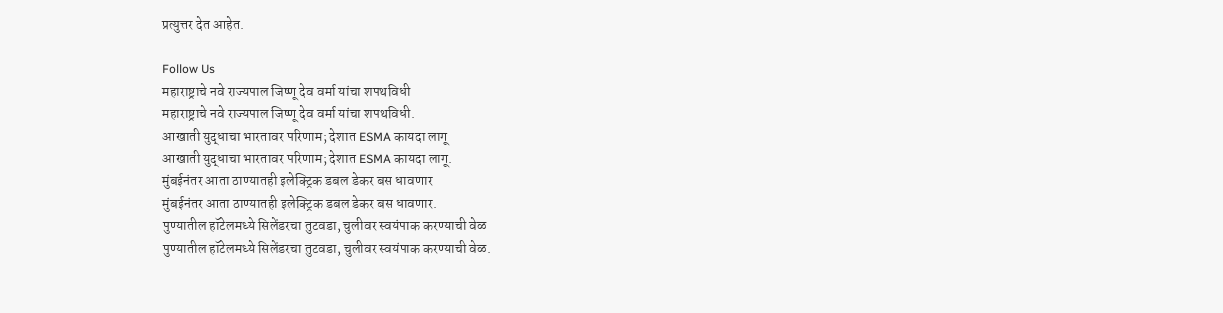प्रत्युत्तर देत आहेत.

Follow Us
महाराष्ट्राचे नवे राज्यपाल जिष्णू देव वर्मा यांचा शपथविधी
महाराष्ट्राचे नवे राज्यपाल जिष्णू देव वर्मा यांचा शपथविधी.
आखाती युद्धाचा भारतावर परिणाम; देशात ESMA कायदा लागू
आखाती युद्धाचा भारतावर परिणाम; देशात ESMA कायदा लागू.
मुंबईनंतर आता ठाण्यातही इलेक्ट्रिक डबल डेकर बस धावणार
मुंबईनंतर आता ठाण्यातही इलेक्ट्रिक डबल डेकर बस धावणार.
पुण्यातील हॉटेलमध्ये सिलेंडरचा तुटवडा, चुलीवर स्वयंपाक करण्याची वेळ
पुण्यातील हॉटेलमध्ये सिलेंडरचा तुटवडा, चुलीवर स्वयंपाक करण्याची वेळ.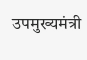उपमुख्यमंत्री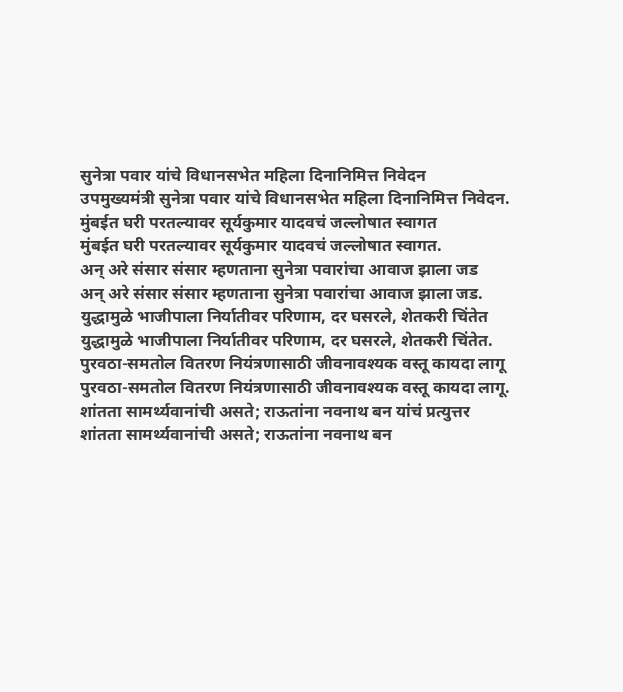सुनेत्रा पवार यांचे विधानसभेत महिला दिनानिमित्त निवेदन
उपमुख्यमंत्री सुनेत्रा पवार यांचे विधानसभेत महिला दिनानिमित्त निवेदन.
मुंबईत घरी परतल्यावर सूर्यकुमार यादवचं जल्लोषात स्वागत
मुंबईत घरी परतल्यावर सूर्यकुमार यादवचं जल्लोषात स्वागत.
अन् अरे संसार संसार म्हणताना सुनेत्रा पवारांचा आवाज झाला जड
अन् अरे संसार संसार म्हणताना सुनेत्रा पवारांचा आवाज झाला जड.
युद्धामुळे भाजीपाला निर्यातीवर परिणाम, दर घसरले, शेतकरी चिंतेत
युद्धामुळे भाजीपाला निर्यातीवर परिणाम, दर घसरले, शेतकरी चिंतेत.
पुरवठा-समतोल वितरण नियंत्रणासाठी जीवनावश्यक वस्तू कायदा लागू
पुरवठा-समतोल वितरण नियंत्रणासाठी जीवनावश्यक वस्तू कायदा लागू.
शांतता सामर्थ्यवानांची असते; राऊतांना नवनाथ बन यांचं प्रत्युत्तर
शांतता सामर्थ्यवानांची असते; राऊतांना नवनाथ बन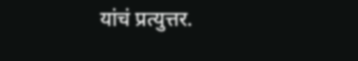यांचं प्रत्युत्तर.